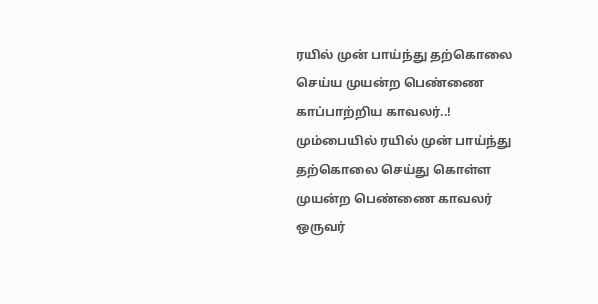ரயில் முன் பாய்ந்து தற்கொலை செய்ய முயன்ற பெண்ணை காப்பாற்றிய காவலர்..!
மும்பையில் ரயில் முன் பாய்ந்து தற்கொலை செய்து கொள்ள முயன்ற பெண்ணை காவலர் ஒருவர்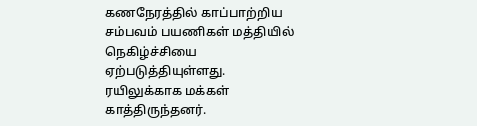கணநேரத்தில் காப்பாற்றிய சம்பவம் பயணிகள் மத்தியில் நெகிழ்ச்சியை ஏற்படுத்தியுள்ளது. ரயிலுக்காக மக்கள் காத்திருந்தனர்.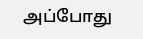அப்போது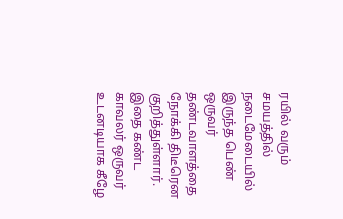ரயில் வரும் சமயத்தில் நடைமேடையில் இருந்த பெண் ஒருவர் தண்டவாளத்தை நோக்கி திடீரென குறித்துள்ளார். இதை கண்ட காவலர் ஒருவர் உடனடியாக கீழே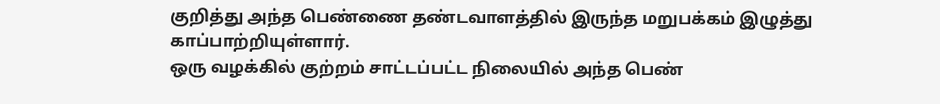குறித்து அந்த பெண்ணை தண்டவாளத்தில் இருந்த மறுபக்கம் இழுத்து காப்பாற்றியுள்ளார்.
ஒரு வழக்கில் குற்றம் சாட்டப்பட்ட நிலையில் அந்த பெண்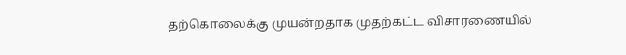தற்கொலைக்கு முயன்றதாக முதற்கட்ட விசாரணையில்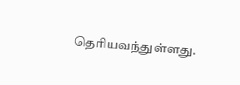தெரியவந்துள்ளது.